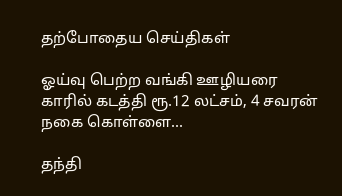தற்போதைய செய்திகள்

ஓய்வு பெற்ற வங்கி ஊழியரை காரில் கடத்தி ரூ.12 லட்சம், 4 சவரன் நகை கொள்ளை...

தந்தி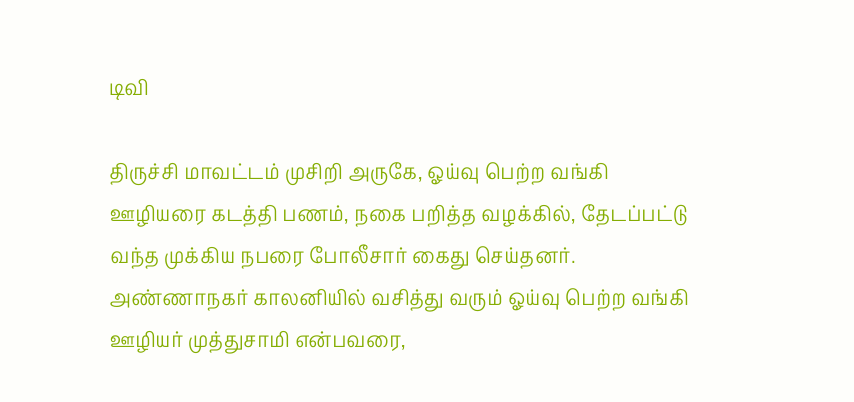டிவி

திருச்சி மாவட்டம் முசிறி அருகே, ஓய்வு பெற்ற வங்கி ஊழியரை கடத்தி பணம், நகை பறித்த வழக்கில், தேடப்பட்டு வந்த முக்கிய நபரை போலீசார் கைது செய்தனர். அண்ணாநகர் காலனியில் வசித்து வரும் ஓய்வு பெற்ற வங்கி ஊழியர் முத்துசாமி என்பவரை,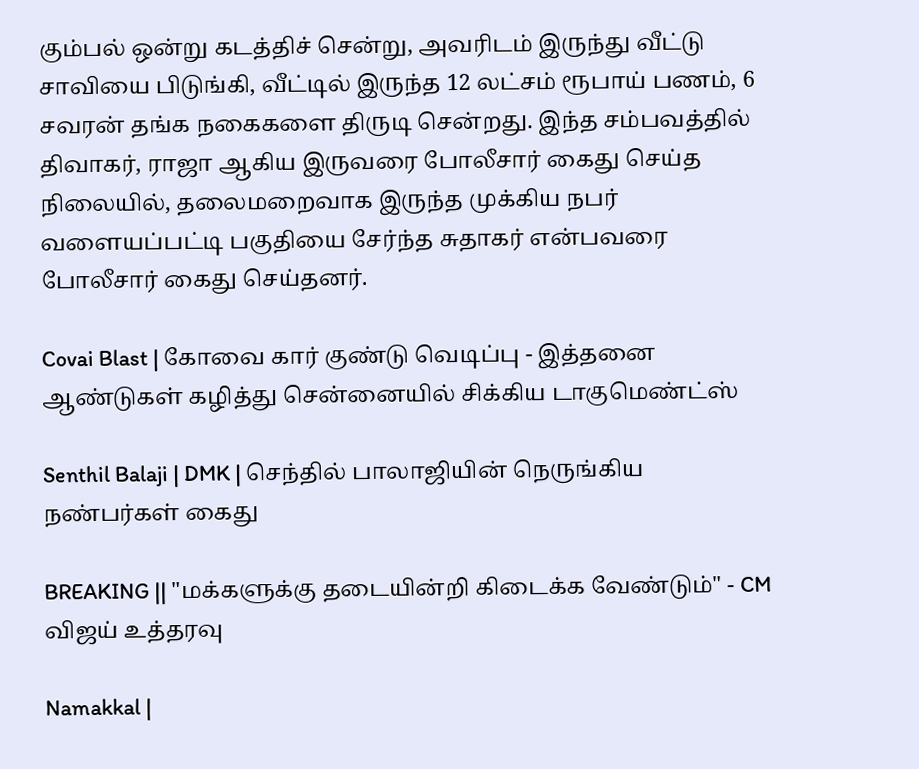கும்பல் ஒன்று கடத்திச் சென்று, அவரிடம் இருந்து வீட்டு சாவியை பிடுங்கி, வீட்டில் இருந்த 12 லட்சம் ரூபாய் பணம், 6 சவரன் தங்க நகைகளை திருடி சென்றது. இந்த சம்பவத்தில் திவாகர், ராஜா ஆகிய இருவரை போலீசார் கைது செய்த நிலையில், தலைமறைவாக இருந்த முக்கிய நபர் வளையப்பட்டி பகுதியை சேர்ந்த சுதாகர் என்பவரை போலீசார் கைது செய்தனர்.

Covai Blast | கோவை கார் குண்டு வெடிப்பு - இத்தனை ஆண்டுகள் கழித்து சென்னையில் சிக்கிய டாகுமெண்ட்ஸ்

Senthil Balaji | DMK | செந்தில் பாலாஜியின் நெருங்கிய நண்பர்கள் கைது

BREAKING || "மக்களுக்கு தடையின்றி கிடைக்க வேண்டும்" - CM விஜய் உத்தரவு

Namakkal |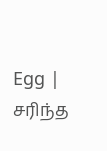Egg | சரிந்த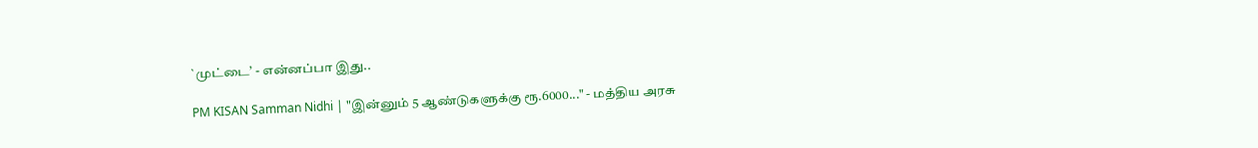`முட்டை’ - என்னப்பா இது..

PM KISAN Samman Nidhi | "இன்னும் 5 ஆண்டுகளுக்கு ரூ.6000..." - மத்திய அரசு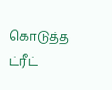கொடுத்த ட்ரீட்